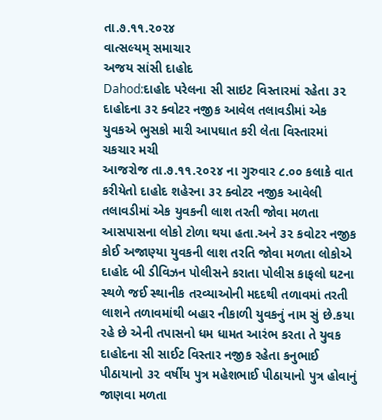તા.૭.૧૧.૨૦૨૪
વાત્સલ્યમ્ સમાચાર
અજય સાંસી દાહોદ
Dahod:દાહોદ પરેલના સી સાઇટ વિસ્તારમાં રહેતા ૩૨
દાહોદના ૩૨ ક્વોટર નજીક આવેલ તલાવડીમાં એક યુવકએ ભુસકો મારી આપઘાત કરી લેતા વિસ્તારમાં ચકચાર મચી
આજરોજ તા.૭.૧૧.૨૦૨૪ ના ગુરુવાર ૮.૦૦ કલાકે વાત કરીયેતો દાહોદ શહેરના ૩૨ ક્વોટર નજીક આવેલી તલાવડીમાં એક યુવકની લાશ તરતી જોવા મળતા આસપાસના લોકો ટોળા થયા હતા.અને ૩૨ કવોટર નજીક કોઈ અજાણ્યા યુવકની લાશ તરતિ જોવા મળતા લોકોએ દાહોદ બી ડીવિઝન પોલીસને કરાતા પોલીસ કાફલો ઘટના સ્થળે જઈ સ્થાનીક તરવ્યાઓની મદદથી તળાવમાં તરતી લાશને તળાવમાંથી બહાર નીકાળી યુવકનું નામ સું છે.કયા રહે છે એની તપાસનો ધમ ધામત આરંભ કરતા તે યુવક દાહોદના સી સાઈટ વિસ્તાર નજીક રહેતા કનુભાઈ પીઠાયાનો ૩૨ વર્ષીય પુત્ર મહેશભાઈ પીઠાયાનો પુત્ર હોવાનું જાણવા મળતા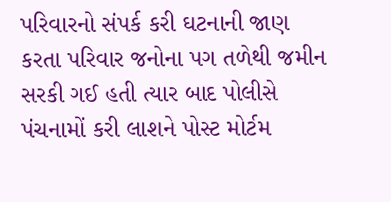પરિવારનો સંપર્ક કરી ઘટનાની જાણ કરતા પરિવાર જનોના પગ તળેથી જમીન સરકી ગઈ હતી ત્યાર બાદ પોલીસે પંચનામોં કરી લાશને પોસ્ટ મોર્ટમ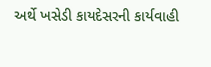અર્થે ખસેડી કાયદેસરની કાર્યવાહી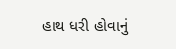હાથ ધરી હોવાનું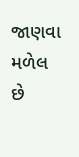જાણવા મળેલ છે